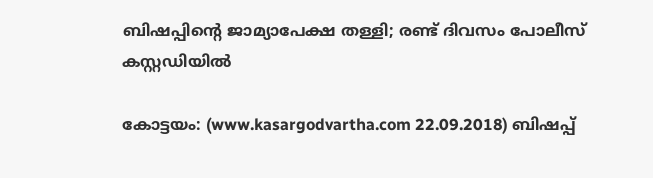ബിഷപ്പിന്റെ ജാമ്യാപേക്ഷ തള്ളി; രണ്ട് ദിവസം പോലീസ് കസ്റ്റഡിയില്‍

കോട്ടയം: (www.kasargodvartha.com 22.09.2018) ബിഷപ്പ്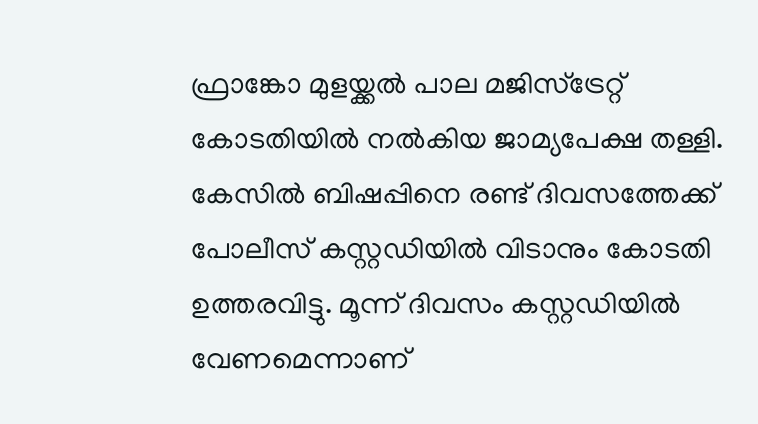ഫ്രാങ്കോ മുളയ്ക്കല്‍ പാല മജിസ്‌ട്രേറ്റ് കോടതിയില്‍ നല്‍കിയ ജാമ്യപേക്ഷ തള്ളി. കേസില്‍ ബിഷപ്പിനെ രണ്ട് ദിവസത്തേക്ക് പോലീസ് കസ്റ്റഡിയില്‍ വിടാനും കോടതി ഉത്തരവിട്ടു. മൂന്ന് ദിവസം കസ്റ്റഡിയില്‍ വേണമെന്നാണ്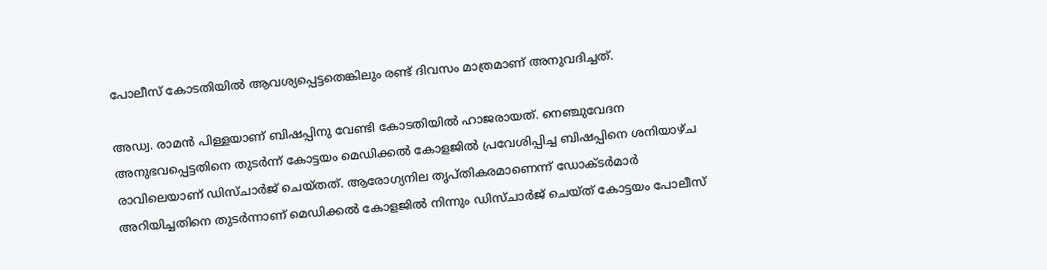പോലീസ് കോടതിയില്‍ ആവശ്യപ്പെട്ടതെങ്കിലും രണ്ട് ദിവസം മാത്രമാണ് അനുവദിച്ചത്.

അഡ്വ. രാമന്‍ പിള്ളയാണ് ബിഷപ്പിനു വേണ്ടി കോടതിയില്‍ ഹാജരായത്. നെഞ്ചുവേദന അനുഭവപ്പെട്ടതിനെ തുടര്‍ന്ന് കോട്ടയം മെഡിക്കല്‍ കോളജില്‍ പ്രവേശിപ്പിച്ച ബിഷപ്പിനെ ശനിയാഴ്ച രാവിലെയാണ് ഡിസ്ചാര്‍ജ് ചെയ്തത്. ആരോഗ്യനില തൃപ്തികരമാണെന്ന് ഡോക്ടര്‍മാര്‍ അറിയിച്ചതിനെ തുടര്‍ന്നാണ് മെഡിക്കല്‍ കോളജില്‍ നിന്നും ഡിസ്ചാര്‍ജ് ചെയ്ത് കോട്ടയം പോലീസ്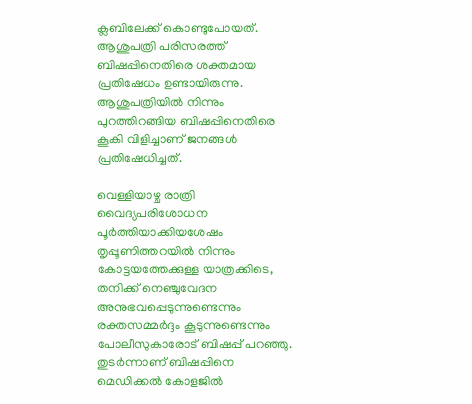ക്ലബിലേക്ക് കൊണ്ടുപോയത്. ആശുപത്രി പരിസരത്ത് ബിഷപ്പിനെതിരെ ശക്തമായ പ്രതിഷേധം ഉണ്ടായിരുന്നു. ആശുപത്രിയില്‍ നിന്നും പുറത്തിറങ്ങിയ ബിഷപ്പിനെതിരെ കൂകി വിളിച്ചാണ് ജനങ്ങള്‍ പ്രതിഷേധിച്ചത്.

വെള്ളിയാഴ്ച രാത്രി വൈദ്യപരിശോധന പൂര്‍ത്തിയാക്കിയശേഷം തൃപ്പൂണിത്തറയില്‍ നിന്നും കോട്ടയത്തേക്കുള്ള യാത്രക്കിടെ, തനിക്ക് നെഞ്ചുവേദന അനുഭവപ്പെടുന്നുണ്ടെന്നും രക്തസമ്മര്‍ദ്ദം കൂടുന്നുണ്ടെന്നും പോലീസുകാരോട് ബിഷപ്പ് പറഞ്ഞു. തുടര്‍ന്നാണ് ബിഷപ്പിനെ മെഡിക്കല്‍ കോളജില്‍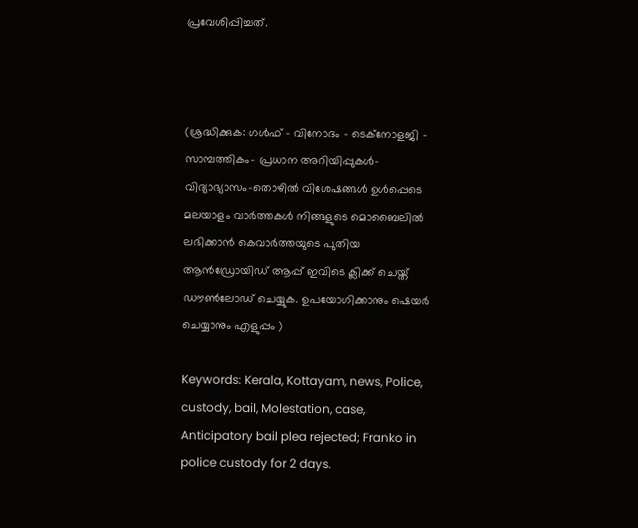പ്രവേശിപ്പിച്ചത്.



(ശ്രദ്ധിക്കുക: ഗൾഫ് - വിനോദം - ടെക്നോളജി - സാമ്പത്തികം- പ്രധാന അറിയിപ്പുകൾ-വിദ്യാഭ്യാസം-തൊഴിൽ വിശേഷങ്ങൾ ഉൾപ്പെടെ മലയാളം വാർത്തകൾ നിങ്ങളുടെ മൊബൈലിൽ ലഭിക്കാൻ കെവാർത്തയുടെ പുതിയ ആൻഡ്രോയിഡ് ആപ്പ് ഇവിടെ ക്ലിക്ക് ചെയ്ത് ഡൗൺലോഡ് ചെയ്യുക. ഉപയോഗിക്കാനും ഷെയർ ചെയ്യാനും എളുപ്പം )

Keywords: Kerala, Kottayam, news, Police, custody, bail, Molestation, case, Anticipatory bail plea rejected; Franko in police custody for 2 days.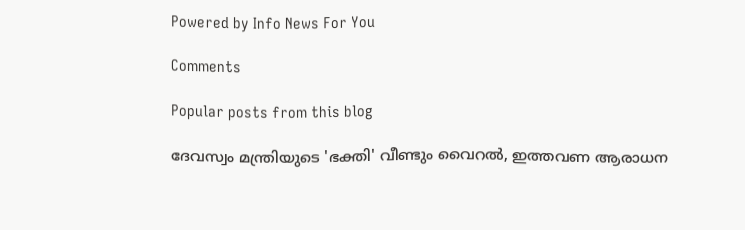Powered by Info News For You

Comments

Popular posts from this blog

ദേവസ്വം മന്ത്രിയുടെ 'ഭക്തി' വീണ്ടും വൈറല്‍, ഇത്തവണ ആരാധന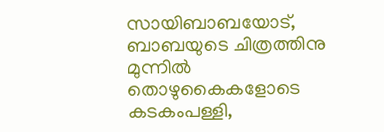സായിബാബയോട്, ബാബയുടെ ചിത്രത്തിനു മുന്നില്‍ തൊഴുകൈകളോടെ കടകംപള്ളി,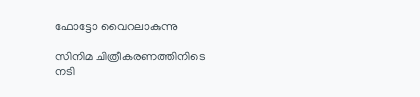ഫോട്ടോ വൈറലാകുന്നു

സിനിമ ചിത്രീകരണത്തിനിടെ നടി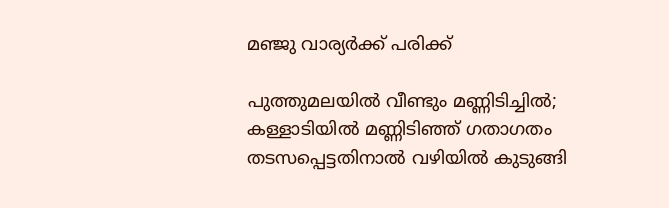മഞ്ജു വാര്യര്‍ക്ക് പരിക്ക്

പുത്തുമലയില്‍ വീണ്ടും മണ്ണിടിച്ചില്‍; കള്ളാടിയില്‍ മണ്ണിടിഞ്ഞ് ഗതാഗതം തടസപ്പെട്ടതിനാല്‍ വഴിയില്‍ കുടുങ്ങി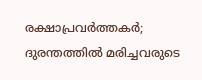രക്ഷാപ്രവര്‍ത്തകര്‍; ദുരന്തത്തില്‍ മരിച്ചവരുടെ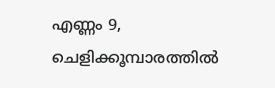എണ്ണം 9, ചെളിക്കൂമ്പാരത്തില്‍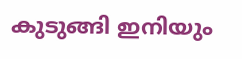കുടുങ്ങി ഇനിയും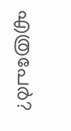എത്രപേര്‍?